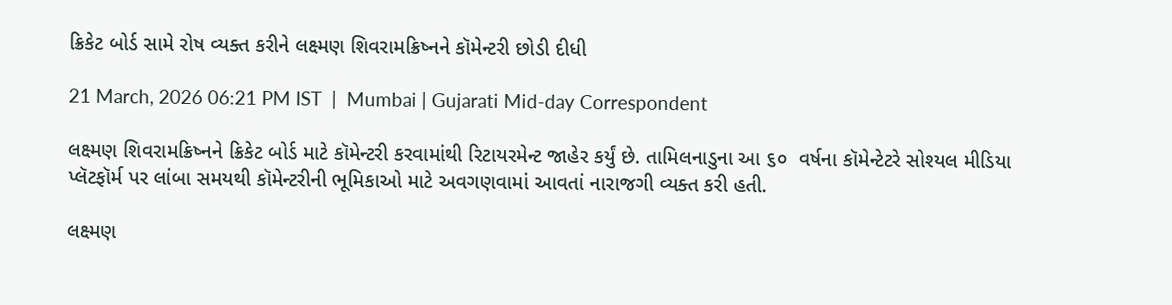ક્રિકેટ બોર્ડ સામે રોષ વ્યક્ત કરીને લક્ષ્મણ શિવરામક્રિષ્નને કૉમેન્ટરી છોડી દીધી

21 March, 2026 06:21 PM IST  |  Mumbai | Gujarati Mid-day Correspondent

લક્ષ્મણ શિવરામક્રિષ્નને ક્રિકેટ બોર્ડ માટે કૉમેન્ટરી કરવામાંથી રિટાયરમેન્ટ જાહેર કર્યું છે. તામિલનાડુના આ ૬૦  વર્ષના કૉમેન્ટેટરે સોશ્યલ મીડિયા પ્લૅટફૉર્મ પર લાંબા સમયથી કૉમેન્ટરીની ભૂમિકાઓ માટે અવગણવામાં આવતાં નારાજગી વ્યક્ત કરી હતી.

લક્ષ્મણ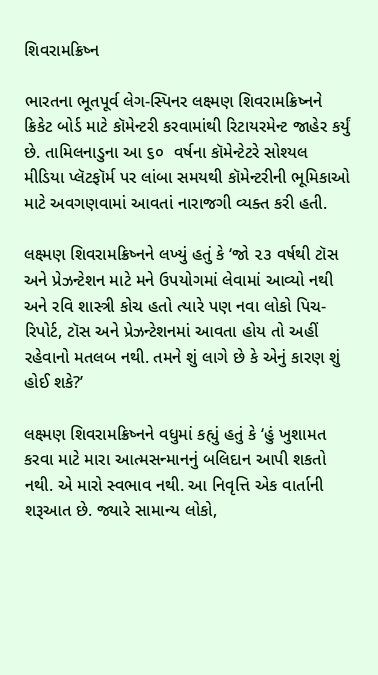શિવરામક્રિષ્ન

ભારતના ભૂતપૂર્વ લેગ-સ્પિનર લક્ષ્મણ શિવરામક્રિષ્નને ક્રિકેટ બોર્ડ માટે કૉમેન્ટરી કરવામાંથી રિટાયરમેન્ટ જાહેર કર્યું છે. તામિલનાડુના આ ૬૦  વર્ષના કૉમેન્ટેટરે સોશ્યલ મીડિયા પ્લૅટફૉર્મ પર લાંબા સમયથી કૉમેન્ટરીની ભૂમિકાઓ માટે અવગણવામાં આવતાં નારાજગી વ્યક્ત કરી હતી.

લક્ષ્મણ શિવરામક્રિષ્નને લખ્યું હતું કે ‘જો ૨૩ વર્ષથી ટૉસ અને પ્રેઝન્ટેશન માટે મને ઉપયોગમાં લેવામાં આવ્યો નથી અને રવિ શાસ્ત્રી કોચ હતો ત્યારે પણ નવા લોકો પિચ-રિપોર્ટ, ટૉસ અને પ્રેઝન્ટેશનમાં આવતા હોય તો અહીં રહેવાનો મતલબ નથી. તમને શું લાગે છે કે એનું કારણ શું હોઈ શકે?’

લક્ષ્મણ શિવરામક્રિષ્નને વધુમાં કહ્યું હતું કે ‘હું ખુશામત કરવા માટે મારા આત્મસન્માનનું બલિદાન આપી શકતો નથી. એ મારો સ્વભાવ નથી. આ નિવૃત્તિ એક વાર્તાની શરૂઆત છે. જ્યારે સામાન્ય લોકો,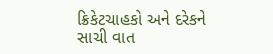ક્રિકેટચાહકો અને દરેકને સાચી વાત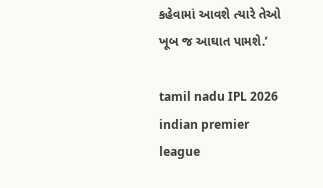કહેવામાં આવશે ત્યારે તેઓ ખૂબ જ આઘાત પામશે.’

tamil nadu IPL 2026 indian premier league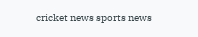cricket news sports news